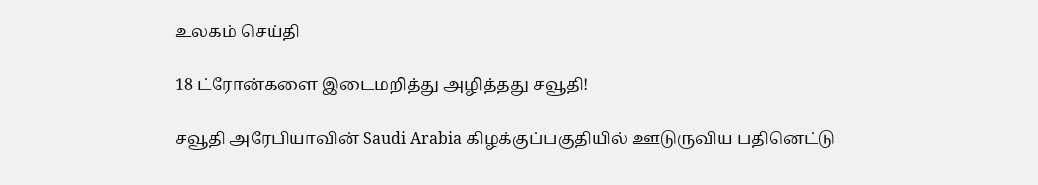உலகம் செய்தி

18 ட்ரோன்களை இடைமறித்து அழித்தது சவூதி!

சவூதி அரேபியாவின் Saudi Arabia கிழக்குப்பகுதியில் ஊடுருவிய பதினெட்டு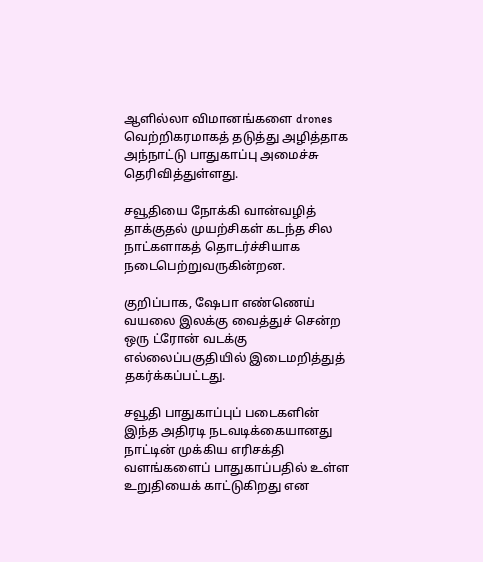ஆளில்லா விமானங்களை drones வெற்றிகரமாகத் தடுத்து அழித்தாக அந்நாட்டு பாதுகாப்பு அமைச்சு தெரிவித்துள்ளது.

சவூதியை நோக்கி வான்வழித் தாக்குதல் முயற்சிகள் கடந்த சில நாட்களாகத் தொடர்ச்சியாக நடைபெற்றுவருகின்றன.

குறிப்பாக, ஷேபா எண்ணெய் வயலை இலக்கு வைத்துச் சென்ற ஒரு ட்ரோன் வடக்கு எல்லைப்பகுதியில் இடைமறித்துத் தகர்க்கப்பட்டது.

சவூதி பாதுகாப்புப் படைகளின் இந்த அதிரடி நடவடிக்கையானது நாட்டின் முக்கிய எரிசக்தி வளங்களைப் பாதுகாப்பதில் உள்ள உறுதியைக் காட்டுகிறது என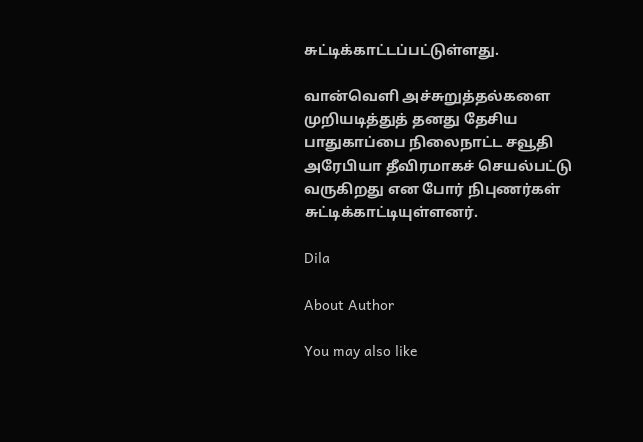சுட்டிக்காட்டப்பட்டுள்ளது.

வான்வெளி அச்சுறுத்தல்களை முறியடித்துத் தனது தேசிய பாதுகாப்பை நிலைநாட்ட சவூதி அரேபியா தீவிரமாகச் செயல்பட்டு வருகிறது என போர் நிபுணர்கள் சுட்டிக்காட்டியுள்ளனர்.

Dila

About Author

You may also like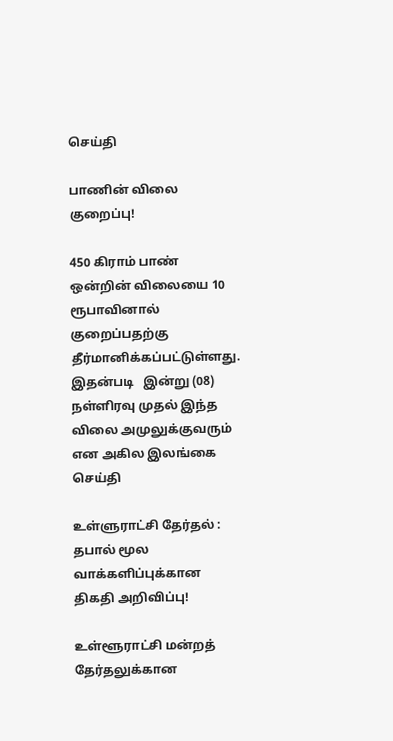செய்தி

பாணின் விலை குறைப்பு!

450 கிராம் பாண் ஒன்றின் விலையை 10 ரூபாவினால் குறைப்பதற்கு தீர்மானிக்கப்பட்டுள்ளது. இதன்படி   இன்று (08) நள்ளிரவு முதல் இந்த விலை அமுலுக்குவரும் என அகில இலங்கை
செய்தி

உள்ளுராட்சி தேர்தல் : தபால் மூல வாக்களிப்புக்கான திகதி அறிவிப்பு!

உள்ளூராட்சி மன்றத் தேர்தலுக்கான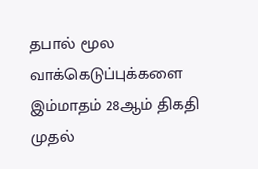தபால் மூல வாக்கெடுப்புக்களை இம்மாதம் 28ஆம் திகதி முதல்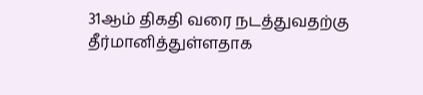31ஆம் திகதி வரை நடத்துவதற்கு தீர்மானித்துள்ளதாக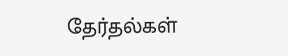தேர்தல்கள்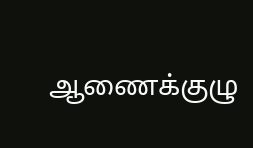ஆணைக்குழு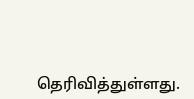தெரிவித்துள்ளது.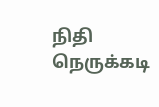நிதி நெருக்கடி